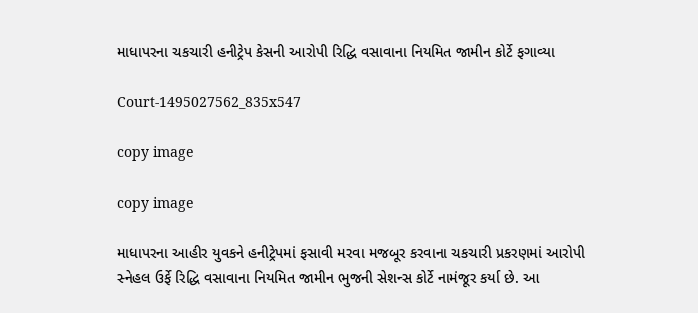માધાપરના ચકચારી હનીટ્રેપ કેસની આરોપી રિદ્ધિ વસાવાના નિયમિત જામીન કોર્ટે ફગાવ્યા

Court-1495027562_835x547

copy image

copy image

માધાપરના આહીર યુવકને હનીટ્રેપમાં ફસાવી મરવા મજબૂર કરવાના ચકચારી પ્રકરણમાં આરોપી સ્નેહલ ઉર્ફે રિદ્ધિ વસાવાના નિયમિત જામીન ભુજની સેશન્સ કોર્ટે નામંજૂર કર્યા છે. આ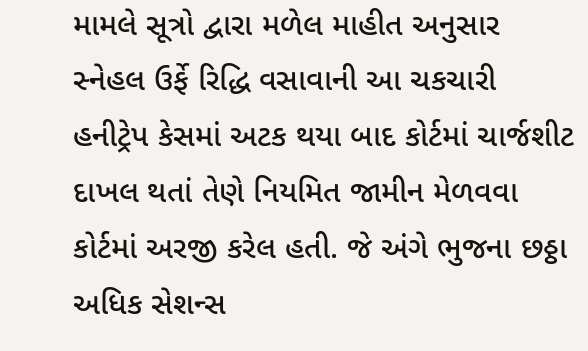મામલે સૂત્રો દ્વારા મળેલ માહીત અનુસાર સ્નેહલ ઉર્ફે રિદ્ધિ વસાવાની આ ચકચારી હનીટ્રેપ કેસમાં અટક થયા બાદ કોર્ટમાં ચાર્જશીટ દાખલ થતાં તેણે નિયમિત જામીન મેળવવા કોર્ટમાં અરજી કરેલ હતી. જે અંગે ભુજના છઠ્ઠા અધિક સેશન્સ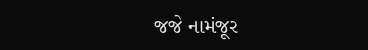જજે નામંજૂર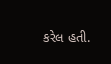કરેલ હતી.